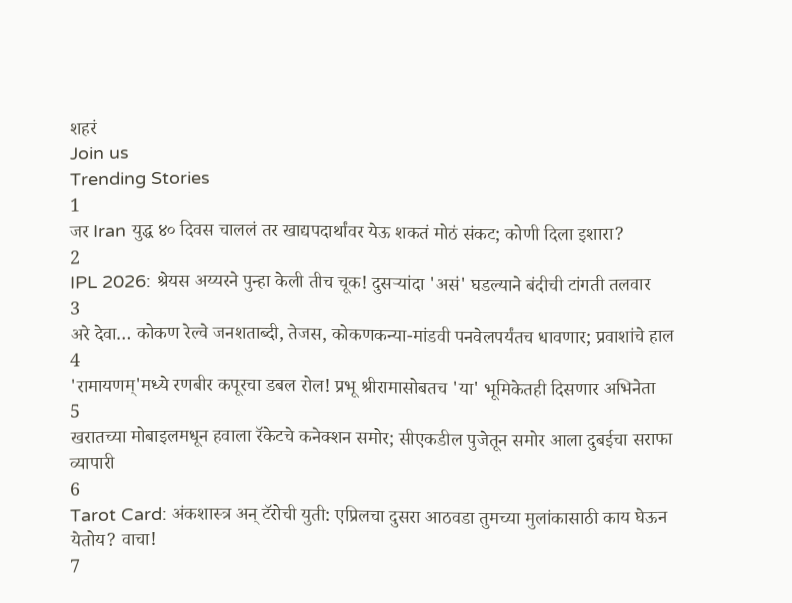शहरं
Join us
Trending Stories
1
जर Iran युद्ध ४० दिवस चाललं तर खाद्यपदार्थांवर येऊ शकतं मोठं संकट; कोणी दिला इशारा?
2
IPL 2026: श्रेयस अय्यरने पुन्हा केली तीच चूक! दुसऱ्यांदा 'असं' घडल्याने बंदीची टांगती तलवार
3
अरे देवा… कोकण रेल्वे जनशताब्दी, तेजस, कोकणकन्या-मांडवी पनवेलपर्यंतच धावणार; प्रवाशांचे हाल
4
'रामायणम्'मध्ये रणबीर कपूरचा डबल रोल! प्रभू श्रीरामासोबतच 'या' भूमिकेतही दिसणार अभिनेता
5
खरातच्या मोबाइलमधून हवाला रॅकेटचे कनेक्शन समोर; सीएकडील पुजेतून समोर आला दुबईचा सराफा व्यापारी
6
Tarot Card: अंकशास्त्र अन् टॅरोची युती: एप्रिलचा दुसरा आठवडा तुमच्या मुलांकासाठी काय घेऊन येतोय? वाचा!
7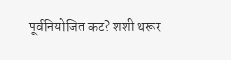पूर्वनियोजित कट? शशी थरूर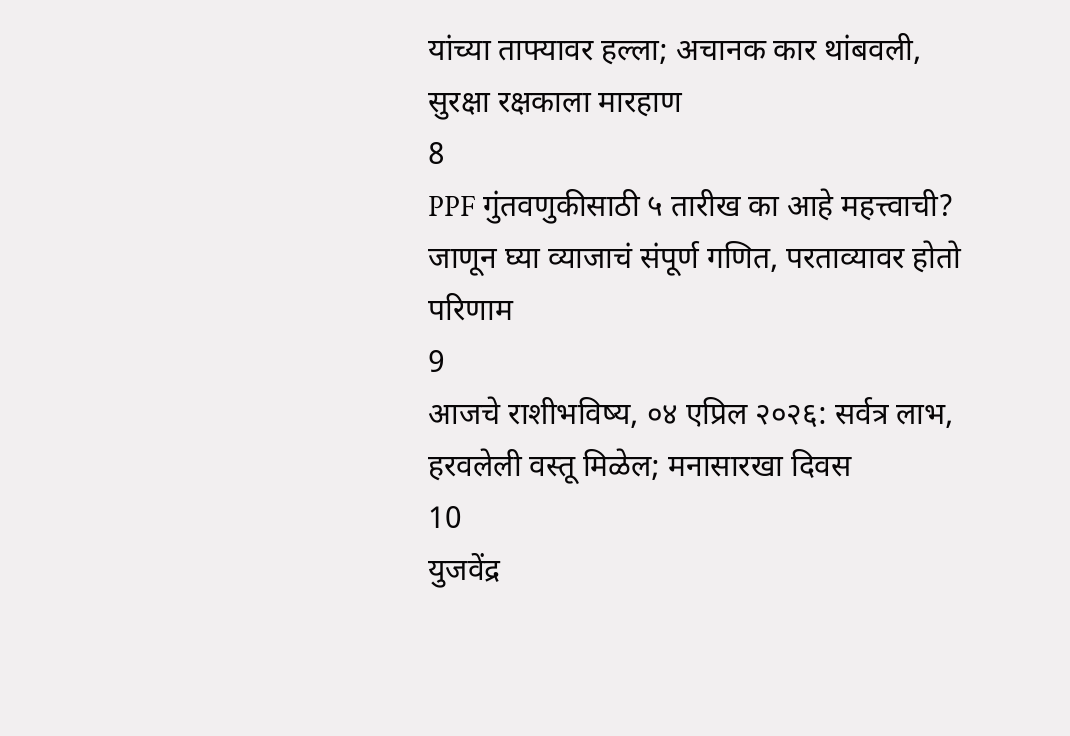यांच्या ताफ्यावर हल्ला; अचानक कार थांबवली, सुरक्षा रक्षकाला मारहाण
8
PPF गुंतवणुकीसाठी ५ तारीख का आहे महत्त्वाची? जाणून घ्या व्याजाचं संपूर्ण गणित, परताव्यावर होतो परिणाम
9
आजचे राशीभविष्य, ०४ एप्रिल २०२६: सर्वत्र लाभ, हरवलेली वस्तू मिळेल; मनासारखा दिवस
10
युजवेंद्र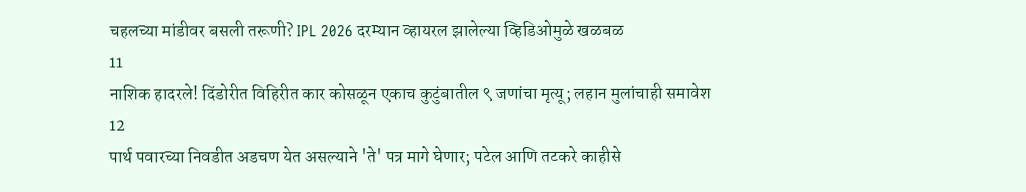चहलच्या मांडीवर बसली तरूणी? IPL 2026 दरम्यान व्हायरल झालेल्या व्हिडिओमुळे खळबळ
11
नाशिक हादरले! दिंडोरीत विहिरीत कार कोसळून एकाच कुटुंबातील ९ जणांचा मृत्यू; लहान मुलांचाही समावेश
12
पार्थ पवारच्या निवडीत अडचण येत असल्याने 'ते' पत्र मागे घेणार; पटेल आणि तटकरे काहीसे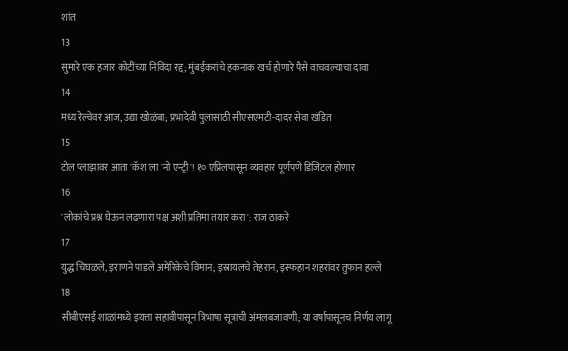शांत
13
सुमारे एक हजार कोटींच्या निविदा रद्द; मुंबईकरांचे हकनाक खर्च होणारे पैसे वाचवल्याचा दावा
14
मध्य रेल्वेवर आज, उद्या खोळंबा; प्रभादेवी पुलासाठी सीएसएमटी-दादर सेवा खंडित
15
टोल प्लाझावर आता 'कॅश'ला 'नो एन्ट्री'! १० एप्रिलपासून व्यवहार पूर्णपणे डिजिटल होणार
16
'लोकांचे प्रश्न घेऊन लढणारा पक्ष अशी प्रतिमा तयार करा': राज ठाकरे
17
युद्ध चिघळले, इराणने पाडले अमेरिकेचे विमान; इस्रायलचे तेहरान, इस्फहान शहरांवर तुफान हल्ले
18
सीबीएसई शाळांमध्ये इयत्ता सहावीपासून त्रिभाषा सूत्राची अंमलबजावणी; या वर्षापासूनच निर्णय लागू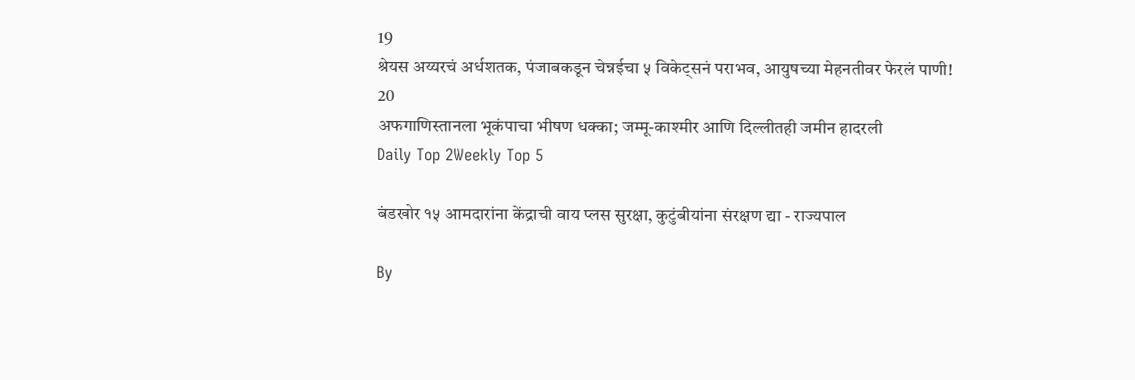19
श्रेयस अय्यरचं अर्धशतक, पंजाबकडून चेन्नईचा ५ विकेट्सनं पराभव, आयुषच्या मेहनतीवर फेरलं पाणी!
20
अफगाणिस्तानला भूकंपाचा भीषण धक्का; जम्मू-काश्मीर आणि दिल्लीतही जमीन हादरली
Daily Top 2Weekly Top 5

बंडखोर १५ आमदारांना केंद्राची वाय प्लस सुरक्षा, कुटुंबीयांना संरक्षण द्या - राज्यपाल

By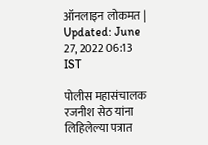ऑनलाइन लोकमत | Updated: June 27, 2022 06:13 IST

पोलीस महासंचालक रजनीश सेठ यांना लिहिलेल्या पत्रात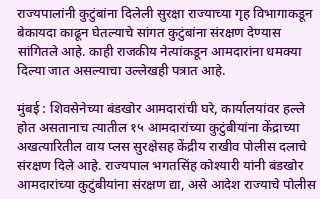राज्यपालांनी कुटुंबांना दिलेली सुरक्षा राज्याच्या गृह विभागाकडून बेकायदा काढून घेतल्याचे सांगत कुटुंबांना संरक्षण देण्यास सांगितले आहे. काही राजकीय नेत्यांकडून आमदारांना धमक्या दिल्या जात असल्याचा उल्लेखही पत्रात आहे.

मुंबई : शिवसेनेच्या बंडखोर आमदारांची घरे, कार्यालयांवर हल्ले होत असतानाच त्यातील १५ आमदारांच्या कुटुंबीयांना केंद्राच्या अखत्यारितील वाय प्लस सुरक्षेसह केंद्रीय राखीव पोलीस दलाचे संरक्षण दिले आहे. राज्यपाल भगतसिंह कोश्यारी यांनी बंडखोर आमदारांच्या कुटुंबीयांना संरक्षण द्या, असे आदेश राज्याचे पोलीस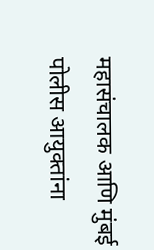महासंचालक आणि मुंबई पोलीस आयुक्तांना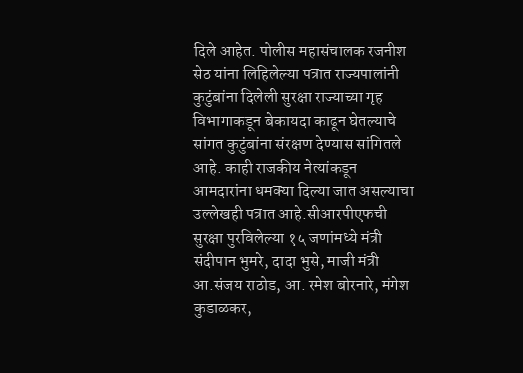दिले आहेत. पोलीस महासंचालक रजनीश सेठ यांना लिहिलेल्या पत्रात राज्यपालांनी कुटुंबांना दिलेली सुरक्षा राज्याच्या गृह विभागाकडून बेकायदा काढून घेतल्याचे सांगत कुटुंबांना संरक्षण देण्यास सांगितले आहे. काही राजकीय नेत्यांकडून आमदारांना धमक्या दिल्या जात असल्याचा उल्लेखही पत्रात आहे.सीआरपीएफची सुरक्षा पुरविलेल्या १५ जणांमध्ये मंत्री संदीपान भुमरे, दादा भुसे, माजी मंत्री आ.संजय राठोड, आ. रमेश बोरनारे, मंगेश कुडाळकर,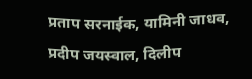प्रताप सरनाईक, यामिनी जाधव, प्रदीप जयस्वाल, दिलीप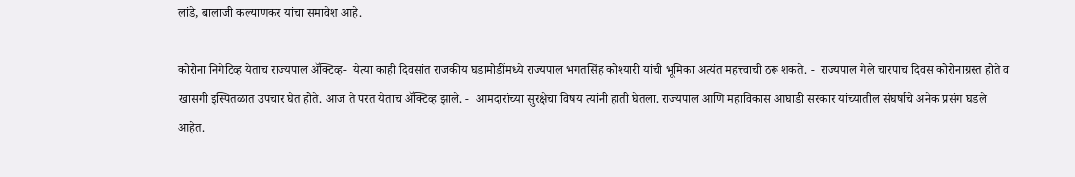लांडे, बालाजी कल्याणकर यांचा समावेश आहे.

कोरोना निगेटिव्ह येताच राज्यपाल ॲक्टिव्ह-  येत्या काही दिवसांत राजकीय घडामोडींमध्ये राज्यपाल भगतसिंह कोश्यारी यांची भूमिका अत्यंत महत्त्वाची ठरू शकते. -  राज्यपाल गेले चारपाच दिवस कोरोनाग्रस्त होते व खासगी इस्पितळात उपचार घेत होते. आज ते परत येताच ॲक्टिव्ह झाले. -  आमदारांच्या सुरक्षेचा विषय त्यांनी हाती घेतला. राज्यपाल आणि महाविकास आघाडी सरकार यांच्यातील संघर्षाचे अनेक प्रसंग घडले आहेत.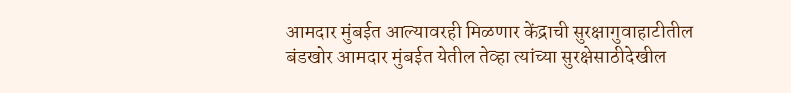आमदार मुंबईत आल्यावरही मिळणार केंद्राची सुरक्षागुवाहाटीतील बंडखोर आमदार मुंबईत येतील तेव्हा त्यांच्या सुरक्षेसाठीदेखील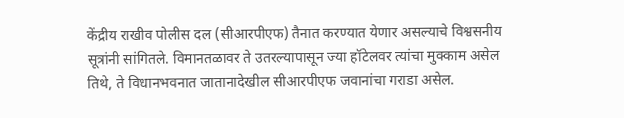केंद्रीय राखीव पोलीस दल (सीआरपीएफ) तैनात करण्यात येणार असल्याचे विश्वसनीय सूत्रांनी सांगितले. विमानतळावर ते उतरल्यापासून ज्या हॉटेलवर त्यांचा मुक्काम असेल तिथे, ते विधानभवनात जातानादेखील सीआरपीएफ जवानांचा गराडा असेल.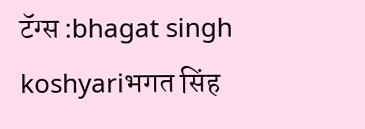टॅग्स :bhagat singh koshyariभगत सिंह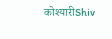कोश्यारीShiv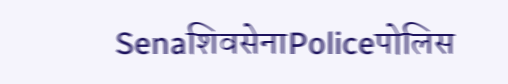SenaशिवसेनाPoliceपोलिस